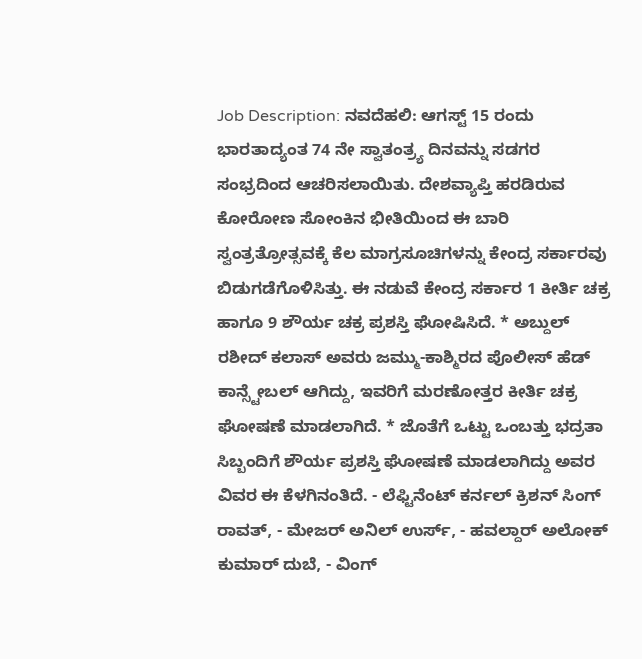Job Description: ನವದೆಹಲಿ: ಆಗಸ್ಟ್ 15 ರಂದು ಭಾರತಾದ್ಯಂತ 74 ನೇ ಸ್ವಾತಂತ್ರ್ಯ ದಿನವನ್ನು ಸಡಗರ ಸಂಭ್ರದಿಂದ ಆಚರಿಸಲಾಯಿತು. ದೇಶವ್ಯಾಪ್ತಿ ಹರಡಿರುವ ಕೋರೋಣ ಸೋಂಕಿನ ಭೀತಿಯಿಂದ ಈ ಬಾರಿ ಸ್ವಂತ್ರತ್ರೋತ್ಸವಕ್ಕೆ ಕೆಲ ಮಾಗ್ರಸೂಚಿಗಳನ್ನು ಕೇಂದ್ರ ಸರ್ಕಾರವು ಬಿಡುಗಡೆಗೊಳಿಸಿತ್ತು. ಈ ನಡುವೆ ಕೇಂದ್ರ ಸರ್ಕಾರ 1 ಕೀರ್ತಿ ಚಕ್ರ ಹಾಗೂ 9 ಶೌರ್ಯ ಚಕ್ರ ಪ್ರಶಸ್ತಿ ಘೋಷಿಸಿದೆ. * ಅಬ್ದುಲ್ ರಶೀದ್ ಕಲಾಸ್ ಅವರು ಜಮ್ಮು-ಕಾಶ್ಮಿರದ ಪೊಲೀಸ್ ಹೆಡ್ ಕಾನ್ಸ್ಟೇಬಲ್ ಆಗಿದ್ದು, ಇವರಿಗೆ ಮರಣೋತ್ತರ ಕೀರ್ತಿ ಚಕ್ರ ಘೋಷಣೆ ಮಾಡಲಾಗಿದೆ. * ಜೊತೆಗೆ ಒಟ್ಟು ಒಂಬತ್ತು ಭದ್ರತಾ ಸಿಬ್ಬಂದಿಗೆ ಶೌರ್ಯ ಪ್ರಶಸ್ತಿ ಘೋಷಣೆ ಮಾಡಲಾಗಿದ್ದು ಅವರ ವಿವರ ಈ ಕೆಳಗಿನಂತಿದೆ. - ಲೆಫ್ಟಿನೆಂಟ್ ಕರ್ನಲ್ ಕ್ರಿಶನ್ ಸಿಂಗ್ ರಾವತ್, - ಮೇಜರ್ ಅನಿಲ್ ಉರ್ಸ್, - ಹವಲ್ದಾರ್ ಅಲೋಕ್ ಕುಮಾರ್ ದುಬೆ, - ವಿಂಗ್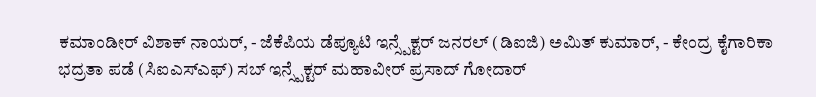ಕಮಾಂಡೀರ್ ವಿಶಾಕ್ ನಾಯರ್, - ಜೆಕೆಪಿಯ ಡೆಪ್ಯೂಟಿ ಇನ್ಸ್ಪೆಕ್ಟರ್ ಜನರಲ್ (ಡಿಐಜಿ) ಅಮಿತ್ ಕುಮಾರ್, - ಕೇಂದ್ರ ಕೈಗಾರಿಕಾ ಭದ್ರತಾ ಪಡೆ (ಸಿಐಎಸ್ಎಫ್) ಸಬ್ ಇನ್ಸ್ಪೆಕ್ಟರ್ ಮಹಾವೀರ್ ಪ್ರಸಾದ್ ಗೋದಾರ್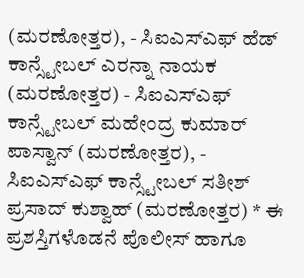(ಮರಣೋತ್ತರ), - ಸಿಐಎಸ್ಎಫ್ ಹೆಡ್ ಕಾನ್ಸ್ಟೇಬಲ್ ಎರನ್ನಾ ನಾಯಕ (ಮರಣೋತ್ತರ) - ಸಿಐಎಸ್ಎಫ್ ಕಾನ್ಸ್ಟೇಬಲ್ ಮಹೇಂದ್ರ ಕುಮಾರ್ ಪಾಸ್ವಾನ್ (ಮರಣೋತ್ತರ), - ಸಿಐಎಸ್ಎಫ್ ಕಾನ್ಸ್ಟೇಬಲ್ ಸತೀಶ್ ಪ್ರಸಾದ್ ಕುಶ್ವಾಹ್ (ಮರಣೋತ್ತರ) * ಈ ಪ್ರಶಸ್ತಿಗಳೊಡನೆ ಪೊಲೀಸ್ ಹಾಗೂ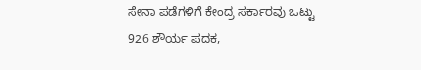ಸೇನಾ ಪಡೆಗಳಿಗೆ ಕೇಂದ್ರ ಸರ್ಕಾರವು ಒಟ್ಟು 926 ಶೌರ್ಯ ಪದಕ,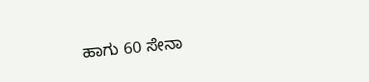ಹಾಗು 60 ಸೇನಾ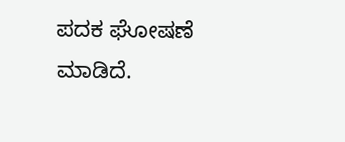ಪದಕ ಘೋಷಣೆ ಮಾಡಿದೆ.